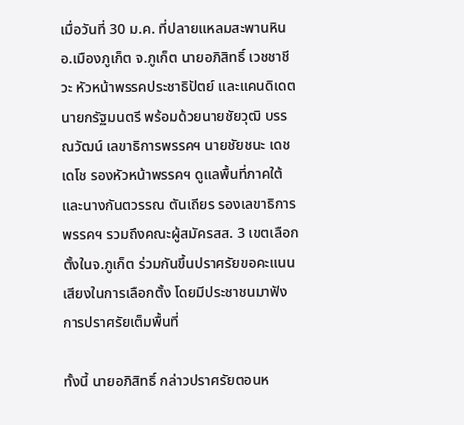เมื่อวันที่ 30 ม.ค. ที่ปลายแหลมสะพานหิน อ.เมืองภูเก็ต จ.ภูเก็ต นายอภิสิทธิ์ เวชชาชีวะ หัวหน้าพรรคประชาธิปัตย์ และแคนดิเดตนายกรัฐมนตรี พร้อมด้วยนายชัยวุฒิ บรรณวัฒน์ เลขาธิการพรรคฯ นายชัยชนะ เดชเดโช รองหัวหน้าพรรคฯ ดูแลพื้นที่ภาคใต้ และนางกันตวรรณ ตันเถียร รองเลขาธิการพรรคฯ รวมถึงคณะผู้สมัครสส. 3 เขตเลือกตั้งในจ.ภูเก็ต ร่วมกันขึ้นปราศรัยขอคะแนนเสียงในการเลือกตั้ง โดยมีประชาชนมาฟังการปราศรัยเต็มพื้นที่

ทั้งนี้ นายอภิสิทธิ์ กล่าวปราศรัยตอนห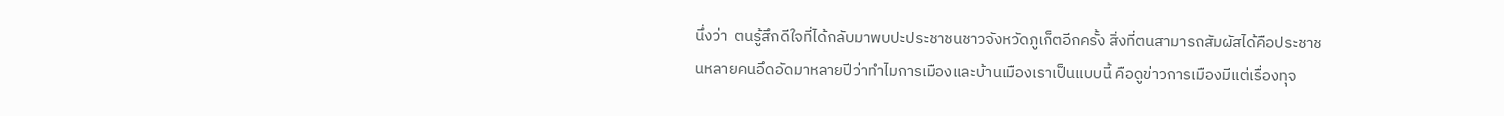นึ่งว่า  ตนรู้สึกดีใจที่ได้กลับมาพบปะประชาชนชาวจังหวัดภูเก็ตอีกครั้ง สิ่งที่ตนสามารถสัมผัสได้คือประชาชนหลายคนอึดอัดมาหลายปีว่าทำไมการเมืองและบ้านเมืองเราเป็นแบบนี้ คือดูข่าวการเมืองมีแต่เรื่องทุจ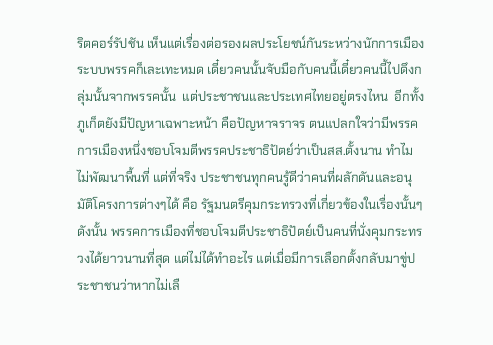ริตคอร์รัปชัน เห็นแต่เรื่องต่อรองผลประโยชน์กันระหว่างนักการเมือง ระบบพรรคก็เละเทะหมด เดี๋ยวคนนั้นจับมือกับคนนี้เดี๋ยวคนนี้ไปดึงกลุ่มนั้นจากพรรคนั้น  แต่ประชาชนและประเทศไทยอยู่ตรงไหน  อีกทั้ง ภูเก็ตยังมีปัญหาเฉพาะหน้า คือปัญหาจราจร ตนแปลกใจว่ามีพรรคการเมืองหนึ่งชอบโจมตีพรรคประชาธิปัตย์ว่าเป็นสส.ตั้งนาน ทำไมไม่พัฒนาพื้นที่ แต่ที่จริง ประชาชนทุกคนรู้ดีว่าคนที่ผลักดันและอนุมัติโครงการต่างๆได้ คือ รัฐมนตรีคุมกระทรวงที่เกี่ยวข้องในเรื่องนั้นๆ ดังนั้น พรรคการเมืองที่ชอบโจมตีประชาธิปัตย์เป็นคนที่นั่งคุมกระทรวงได้ยาวนานที่สุด แต่ไม่ได้ทำอะไร แต่เมื่อมีการเลือกตั้งกลับมาขู่ประชาชนว่าหากไม่เลื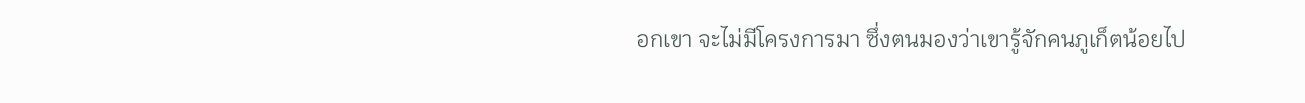อกเขา จะไม่มีโครงการมา ซึ่งตนมองว่าเขารู้จักคนภูเก็ตน้อยไป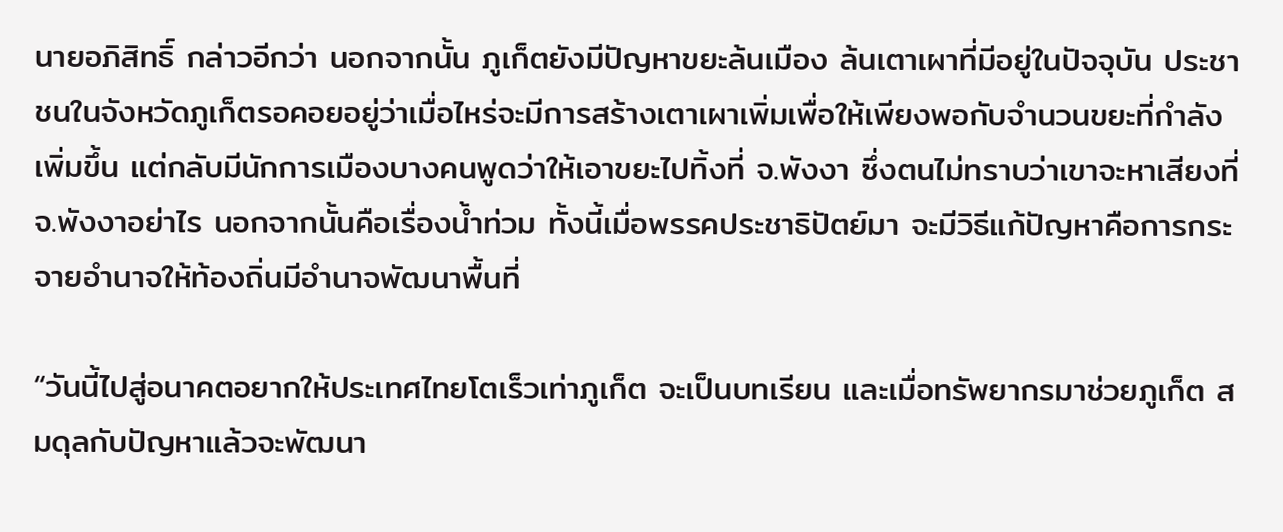นายอภิสิทธิ์ กล่าวอีกว่า นอกจากนั้น ภูเก็ตยังมีปัญหาขยะล้นเมือง ล้นเตาเผาที่มีอยู่ในปัจจุบัน ประชาชนในจังหวัดภูเก็ตรอคอยอยู่ว่าเมื่อไหร่จะมีการสร้างเตาเผาเพิ่มเพื่อให้เพียงพอกับจำนวนขยะที่กำลังเพิ่มขึ้น แต่กลับมีนักการเมืองบางคนพูดว่าให้เอาขยะไปทิ้งที่ จ.พังงา ซึ่งตนไม่ทราบว่าเขาจะหาเสียงที่จ.พังงาอย่าไร นอกจากนั้นคือเรื่องน้ำท่วม ทั้งนี้เมื่อพรรคประชาธิปัตย์มา จะมีวิธีแก้ปัญหาคือการกระจายอำนาจให้ท้องถิ่นมีอำนาจพัฒนาพื้นที่

“วันนี้ไปสู่อนาคตอยากให้ประเทศไทยโตเร็วเท่าภูเก็ต จะเป็นบทเรียน และเมื่อทรัพยากรมาช่วยภูเก็ต สมดุลกับปัญหาแล้วจะพัฒนา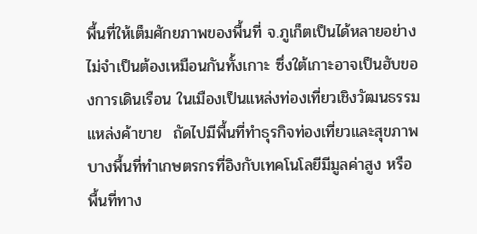พื้นที่ให้เต็มศักยภาพของพื้นที่ จ.ภูเก็ตเป็นได้หลายอย่าง ไม่จำเป็นต้องเหมือนกันทั้งเกาะ ซึ่งใต้เกาะอาจเป็นฮับของการเดินเรือน ในเมืองเป็นแหล่งท่องเที่ยวเชิงวัฒนธรรม แหล่งค้าขาย  ถัดไปมีพื้นที่ทำธุรกิจท่องเที่ยวและสุขภาพ บางพื้นที่ทำเกษตรกรที่อิงกับเทคโนโลยีมีมูลค่าสูง หรือพื้นที่ทาง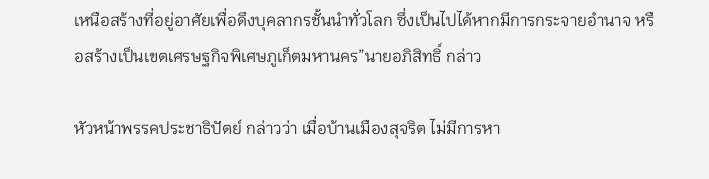เหนือสร้างที่อยู่อาศัยเพื่อดึงบุคลากรชั้นนำทั่วโลก ซึ่งเป็นไปได้หากมีการกระจายอำนาจ หรือสร้างเป็นเขตเศรษฐกิจพิเศษภูเก็ตมหานคร”นายอภิสิทธิ์ กล่าว

หัวหน้าพรรคประชาธิปัตย์ กล่าวว่า เมื่อบ้านเมืองสุจริต ไม่มีการหา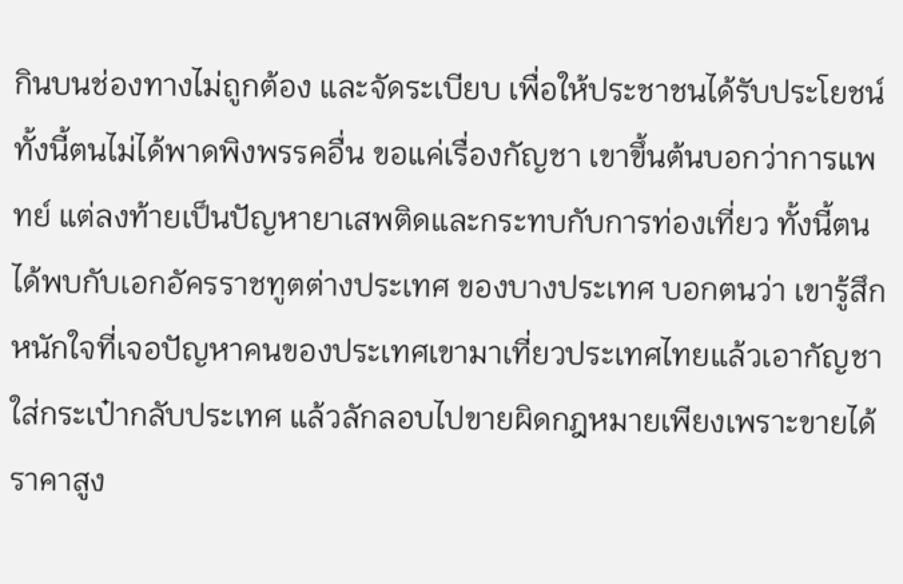กินบนช่องทางไม่ถูกต้อง และจัดระเบียบ เพื่อให้ประชาชนได้รับประโยชน์ ทั้งนี้ตนไม่ได้พาดพิงพรรคอื่น ขอแค่เรื่องกัญชา เขาขึ้นต้นบอกว่าการแพทย์ แต่ลงท้ายเป็นปัญหายาเสพติดและกระทบกับการท่องเที่ยว ทั้งนี้ตนได้พบกับเอกอัครราชทูตต่างประเทศ ของบางประเทศ บอกตนว่า เขารู้สึกหนักใจที่เจอปัญหาคนของประเทศเขามาเที่ยวประเทศไทยแล้วเอากัญชาใส่กระเป๋ากลับประเทศ แล้วลักลอบไปขายผิดกฎหมายเพียงเพราะขายได้ราคาสูง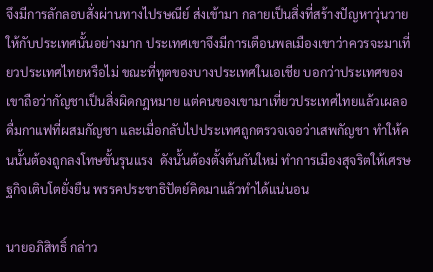จึงมีการลักลอบสั่งผ่านทางไปรษณีย์ ส่งเข้ามา กลายเป็นสิ่งที่สร้างปัญหาวุ่นวายให้กับประเทศนั้นอย่างมาก ประเทศเขาจึงมีการเตือนพลเมืองเขาว่าควรจะมาเที่ยวประเทศไทยหรือไม่ ขณะที่ทูตของบางประเทศในเอเชีย บอกว่าประเทศของเขาถือว่ากัญชาเป็นสิ่งผิดกฎหมาย แต่คนของเขามาเที่ยวประเทศไทยแล้วเผลอดื่มกาแฟที่ผสมกัญชา และเมื่อกลับไปประเทศถูกตรวจเจอว่าเสพกัญชา ทำให้คนนั้นต้องถูกลงโทษขั้นรุนแรง  ดังนั้นต้องตั้งต้นกันใหม่ ทำการเมืองสุจริตให้เศรษฐกิจเติบโตยั่งยืน พรรคประชาธิปัตย์คิดมาแล้วทำได้แน่นอน

นายอภิสิทธิ์ กล่าว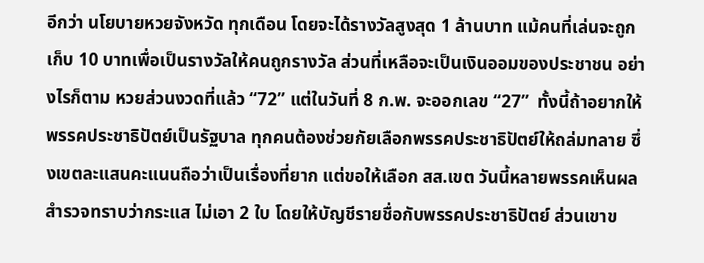อีกว่า นโยบายหวยจังหวัด ทุกเดือน โดยจะได้รางวัลสูงสุด 1 ล้านบาท แม้คนที่เล่นจะถูกเก็บ 10 บาทเพื่อเป็นรางวัลให้คนถูกรางวัล ส่วนที่เหลือจะเป็นเงินออมของประชาชน อย่างไรก็ตาม หวยส่วนงวดที่แล้ว “72” แต่ในวันที่ 8 ก.พ. จะออกเลข “27”  ทั้งนี้ถ้าอยากให้พรรคประชาธิปัตย์เป็นรัฐบาล ทุกคนต้องช่วยกัยเลือกพรรคประชาธิปัตย์ให้ถล่มทลาย ซึ่งเขตละแสนคะแนนถือว่าเป็นเรื่องที่ยาก แต่ขอให้เลือก สส.เขต วันนี้หลายพรรคเห็นผลสำรวจทราบว่ากระแส ไม่เอา 2 ใบ โดยให้บัญชีรายชื่อกับพรรคประชาธิปัตย์ ส่วนเขาข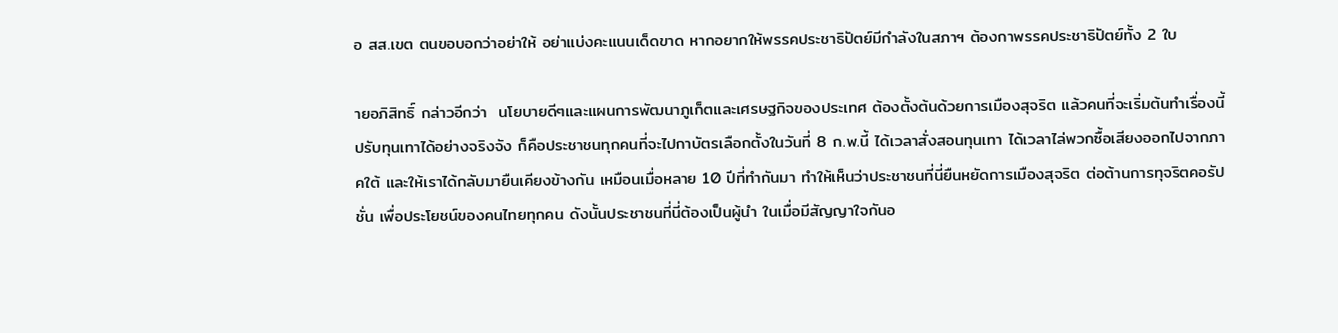อ สส.เขต ตนขอบอกว่าอย่าให้ อย่าแบ่งคะแนนเด็ดขาด หากอยากให้พรรคประชาธิปัตย์มีกำลังในสภาฯ ต้องกาพรรคประชาธิปัตย์ทั้ง 2 ใบ

ายอภิสิทธิ์ กล่าวอีกว่า  นโยบายดีๆและแผนการพัฒนาภูเก็ตและเศรษฐกิจของประเทศ ต้องตั้งต้นด้วยการเมืองสุจริต แล้วคนที่จะเริ่มต้นทำเรื่องนี้ ปรับทุนเทาได้อย่างจริงจัง ก็คือประชาชนทุกคนที่จะไปกาบัตรเลือกตั้งในวันที่ 8 ก.พ.นี้ ได้เวลาสั่งสอนทุนเทา ได้เวลาไล่พวกซื้อเสียงออกไปจากภาคใต้ และให้เราได้กลับมายืนเคียงข้างกัน เหมือนเมื่อหลาย 10 ปีที่ทำกันมา ทำให้เห็นว่าประชาชนที่นี่ยืนหยัดการเมืองสุจริต ต่อต้านการทุจริตคอรัปชั่น เพื่อประโยชน์ของคนไทยทุกคน ดังนั้นประชาชนที่นี่ต้องเป็นผู้นำ ในเมื่อมีสัญญาใจกันอ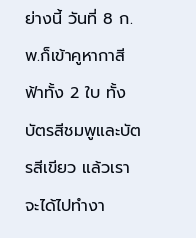ย่างนี้ วันที่ 8 ก.พ.ก็เข้าคูหากาสีฟ้าทั้ง 2 ใบ ทั้งบัตรสีชมพูและบัตรสีเขียว แล้วเราจะได้ไปทำงา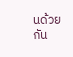นด้วยกัน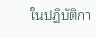ในปฏิบัติกา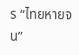ร “ไทยหายจน”